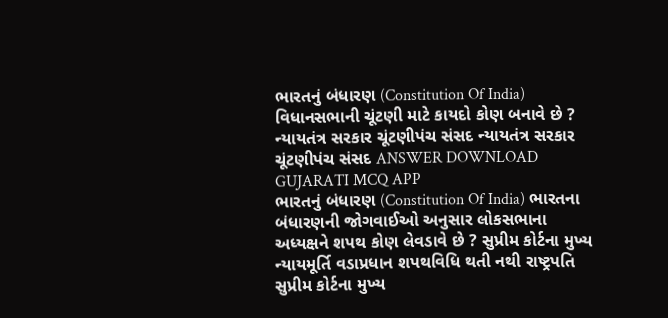ભારતનું બંધારણ (Constitution Of India) વિધાનસભાની ચૂંટણી માટે કાયદો કોણ બનાવે છે ? ન્યાયતંત્ર સરકાર ચૂંટણીપંચ સંસદ ન્યાયતંત્ર સરકાર ચૂંટણીપંચ સંસદ ANSWER DOWNLOAD GUJARATI MCQ APP
ભારતનું બંધારણ (Constitution Of India) ભારતના બંધારણની જોગવાઈઓ અનુસાર લોકસભાના અધ્યક્ષને શપથ કોણ લેવડાવે છે ? સુપ્રીમ કોર્ટના મુખ્ય ન્યાયમૂર્તિ વડાપ્રધાન શપથવિધિ થતી નથી રાષ્ટ્રપતિ સુપ્રીમ કોર્ટના મુખ્ય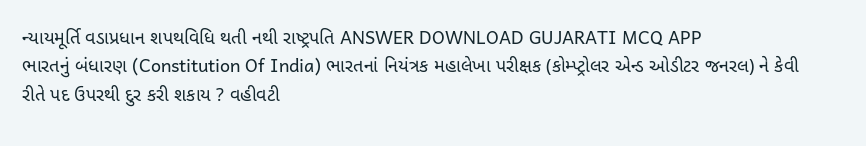ન્યાયમૂર્તિ વડાપ્રધાન શપથવિધિ થતી નથી રાષ્ટ્રપતિ ANSWER DOWNLOAD GUJARATI MCQ APP
ભારતનું બંધારણ (Constitution Of India) ભારતનાં નિયંત્રક મહાલેખા પરીક્ષક (કોમ્પ્ટ્રોલર એન્ડ ઓડીટર જનરલ) ને કેવી રીતે પદ ઉપરથી દુર કરી શકાય ? વહીવટી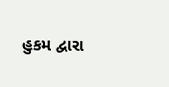હુકમ દ્વારા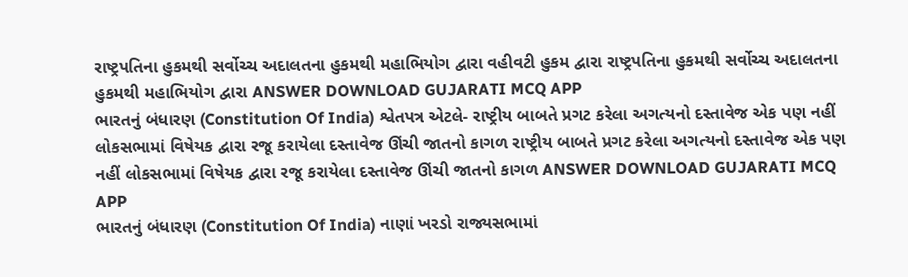રાષ્ટ્રપતિના હુકમથી સર્વોચ્ચ અદાલતના હુકમથી મહાભિયોગ દ્વારા વહીવટી હુકમ દ્વારા રાષ્ટ્રપતિના હુકમથી સર્વોચ્ચ અદાલતના હુકમથી મહાભિયોગ દ્વારા ANSWER DOWNLOAD GUJARATI MCQ APP
ભારતનું બંધારણ (Constitution Of India) શ્વેતપત્ર એટલે- રાષ્ટ્રીય બાબતે પ્રગટ કરેલા અગત્યનો દસ્તાવેજ એક પણ નહીં લોકસભામાં વિષેયક દ્વારા રજૂ કરાયેલા દસ્તાવેજ ઊંચી જાતનો કાગળ રાષ્ટ્રીય બાબતે પ્રગટ કરેલા અગત્યનો દસ્તાવેજ એક પણ નહીં લોકસભામાં વિષેયક દ્વારા રજૂ કરાયેલા દસ્તાવેજ ઊંચી જાતનો કાગળ ANSWER DOWNLOAD GUJARATI MCQ APP
ભારતનું બંધારણ (Constitution Of India) નાણાં ખરડો રાજ્યસભામાં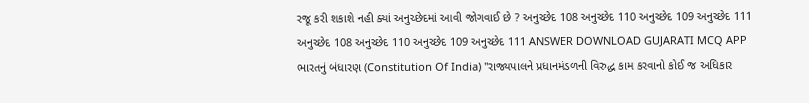રજૂ કરી શકાશે નહી ક્યાં અનુચ્છેદમાં આવી જોગવાઈ છે ? અનુચ્છેદ 108 અનુચ્છેદ 110 અનુચ્છેદ 109 અનુચ્છેદ 111 અનુચ્છેદ 108 અનુચ્છેદ 110 અનુચ્છેદ 109 અનુચ્છેદ 111 ANSWER DOWNLOAD GUJARATI MCQ APP
ભારતનું બંધારણ (Constitution Of India) "રાજ્યપાલને પ્રધાનમંડળની વિરુદ્ધ કામ કરવાનો કોઈ જ અધિકાર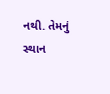નથી. તેમનું સ્થાન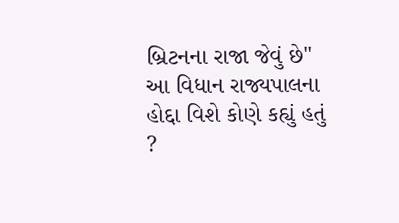બ્રિટનના રાજા જેવું છે" આ વિધાન રાજ્યપાલના હોદ્દા વિશે કોણે કહ્યું હતું ?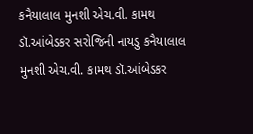કનૈયાલાલ મુનશી એચ.વી. કામથ ડૉ.આંબેડકર સરોજિની નાયડુ કનૈયાલાલ મુનશી એચ.વી. કામથ ડૉ.આંબેડકર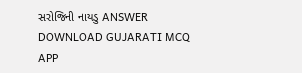સરોજિની નાયડુ ANSWER DOWNLOAD GUJARATI MCQ APP